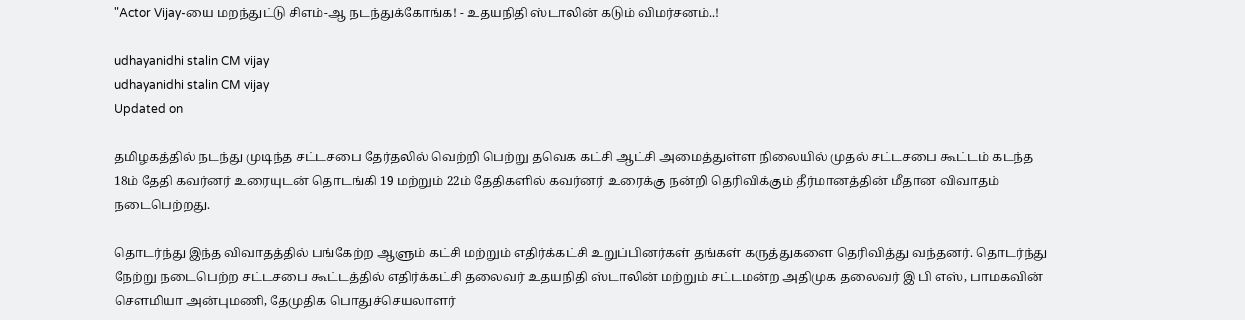"Actor Vijay-யை மறந்துட்டு சிஎம்-ஆ நடந்துக்கோங்க! - உதயநிதி ஸ்டாலின் கடும் விமர்சனம்..!

udhayanidhi stalin CM vijay
udhayanidhi stalin CM vijay
Updated on

தமிழகத்தில் நடந்து முடிந்த சட்டசபை தேர்தலில் வெற்றி பெற்று தவெக கட்சி ஆட்சி அமைத்துள்ள நிலையில் முதல் சட்டசபை கூட்டம் கடந்த 18ம் தேதி கவர்னர் உரையுடன் தொடங்கி 19 மற்றும் 22ம் தேதிகளில் கவர்னர் உரைக்கு நன்றி தெரிவிக்கும் தீர்மானத்தின் மீதான விவாதம் நடைபெற்றது.

தொடர்ந்து இந்த விவாதத்தில் பங்கேற்ற ஆளும் கட்சி மற்றும் எதிர்க்கட்சி உறுப்பினர்கள் தங்கள் கருத்துகளை தெரிவித்து வந்தனர். தொடர்ந்து நேற்று நடைபெற்ற சட்டசபை கூட்டத்தில் எதிர்க்கட்சி தலைவர் உதயநிதி ஸ்டாலின் மற்றும் சட்டமன்ற அதிமுக தலைவர் இ பி எஸ், பாமகவின் சௌமியா அன்புமணி, தேமுதிக பொதுச்செயலாளர்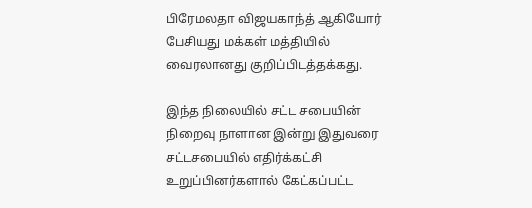பிரேமலதா விஜயகாந்த் ஆகியோர் பேசியது மக்கள் மத்தியில் வைரலானது குறிப்பிடத்தக்கது.

இந்த நிலையில் சட்ட சபையின் நிறைவு நாளான இன்று இதுவரை சட்டசபையில் எதிர்க்கட்சி உறுப்பினர்களால் கேட்கப்பட்ட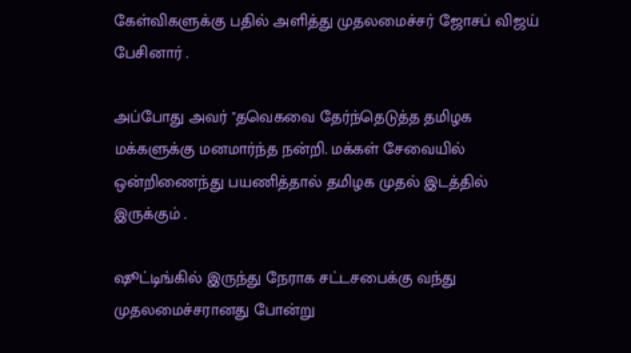கேள்விகளுக்கு பதில் அளித்து முதலமைச்சர் ஜோசப் விஜய் பேசினார் .

அப்போது அவர் "தவெகவை தேர்ந்தெடுத்த தமிழக மக்களுக்கு மனமார்ந்த நன்றி. மக்கள் சேவையில் ஒன்றிணைந்து பயணித்தால் தமிழக முதல் இடத்தில் இருக்கும் .

ஷூட்டிங்கில் இருந்து நேராக சட்டசபைக்கு வந்து முதலமைச்சரானது போன்று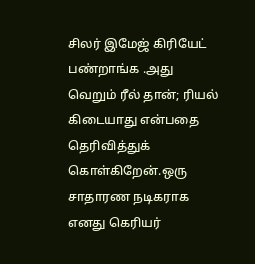சிலர் இமேஜ் கிரியேட் பண்றாங்க .அது வெறும் ரீல் தான்; ரியல் கிடையாது என்பதை தெரிவித்துக் கொள்கிறேன்.ஒரு சாதாரண நடிகராக எனது கெரியர்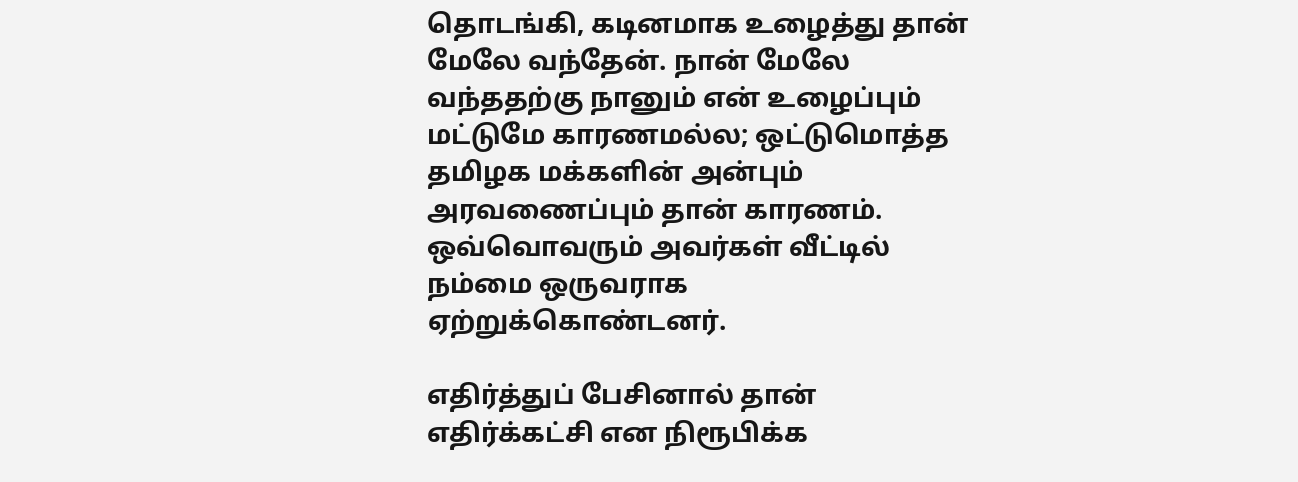தொடங்கி, கடினமாக உழைத்து தான் மேலே வந்தேன். நான் மேலே வந்ததற்கு நானும் என் உழைப்பும் மட்டுமே காரணமல்ல; ஒட்டுமொத்த தமிழக மக்களின் அன்பும் அரவணைப்பும் தான் காரணம். ஒவ்வொவரும் அவர்கள் வீட்டில் நம்மை ஒருவராக ஏற்றுக்கொண்டனர்.

எதிர்த்துப் பேசினால் தான் எதிர்க்கட்சி என நிரூபிக்க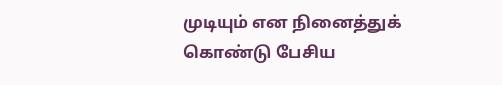முடியும் என நினைத்துக் கொண்டு பேசிய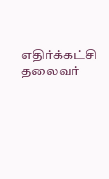எதிர்க்கட்சி தலைவர்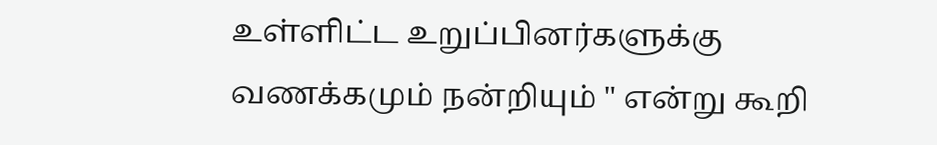உள்ளிட்ட உறுப்பினர்களுக்கு வணக்கமும் நன்றியும் " என்று கூறி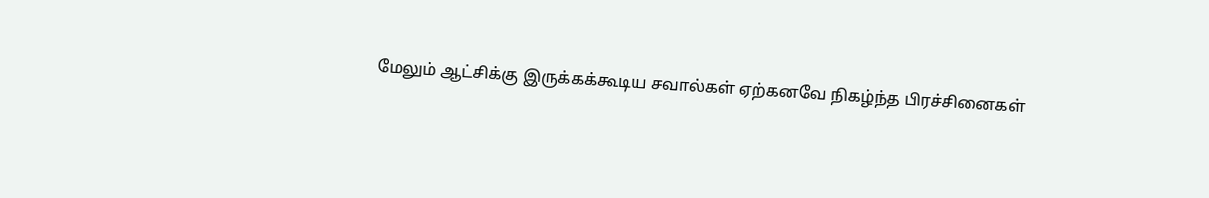மேலும் ஆட்சிக்கு இருக்கக்கூடிய சவால்கள் ஏற்கனவே நிகழ்ந்த பிரச்சினைகள்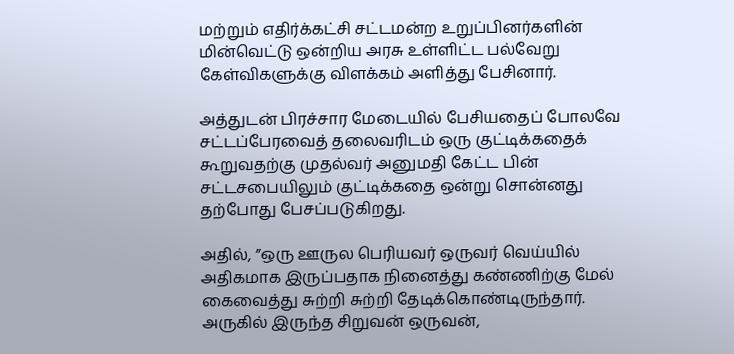மற்றும் எதிர்க்கட்சி சட்டமன்ற உறுப்பினர்களின் மின்வெட்டு ஒன்றிய அரசு உள்ளிட்ட பல்வேறு கேள்விகளுக்கு விளக்கம் அளித்து பேசினார்.

அத்துடன் பிரச்சார மேடையில் பேசியதைப் போலவே சட்டப்பேரவைத் தலைவரிடம் ஒரு குட்டிக்கதைக் கூறுவதற்கு முதல்வர் அனுமதி கேட்ட பின் சட்டசபையிலும் குட்டிக்கதை ஒன்று சொன்னது தற்போது பேசப்படுகிறது.

அதில், ”ஒரு ஊருல பெரியவர் ஒருவர் வெய்யில் அதிகமாக இருப்பதாக நினைத்து கண்ணிற்கு மேல் கைவைத்து சுற்றி சுற்றி தேடிக்கொண்டிருந்தார். அருகில் இருந்த சிறுவன் ஒருவன்,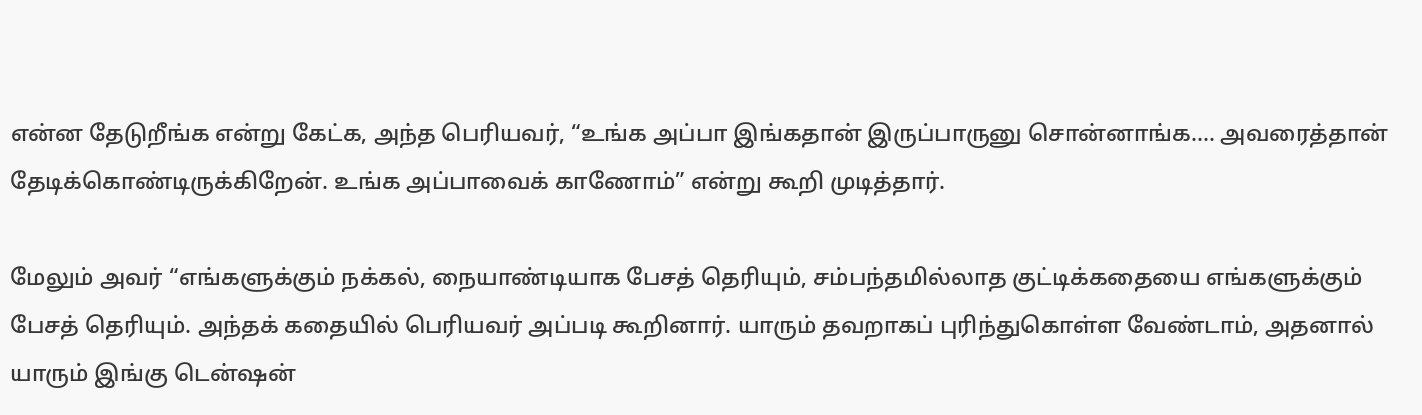என்ன தேடுறீங்க என்று கேட்க, அந்த பெரியவர், “உங்க அப்பா இங்கதான் இருப்பாருனு சொன்னாங்க.... அவரைத்தான் தேடிக்கொண்டிருக்கிறேன். உங்க அப்பாவைக் காணோம்” என்று கூறி முடித்தார்.

மேலும் அவர் “எங்களுக்கும் நக்கல், நையாண்டியாக பேசத் தெரியும், சம்பந்தமில்லாத குட்டிக்கதையை எங்களுக்கும் பேசத் தெரியும். அந்தக் கதையில் பெரியவர் அப்படி கூறினார். யாரும் தவறாகப் புரிந்துகொள்ள வேண்டாம், அதனால் யாரும் இங்கு டென்ஷன்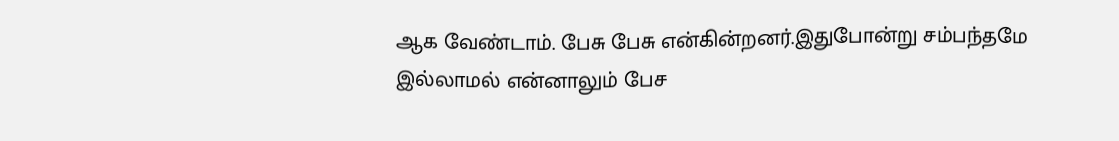ஆக வேண்டாம். பேசு பேசு என்கின்றனர்.இதுபோன்று சம்பந்தமே இல்லாமல் என்னாலும் பேச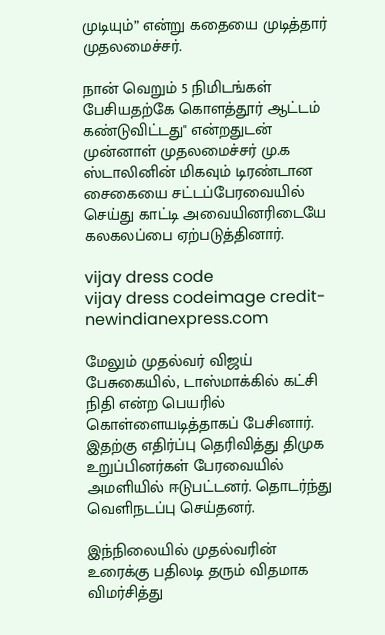முடியும்” என்று கதையை முடித்தார் முதலமைச்சர்.

நான் வெறும் 5 நிமிடங்கள் பேசியதற்கே கொளத்தூர் ஆட்டம் கண்டுவிட்டது" என்றதுடன் முன்னாள் முதலமைச்சர் மு.க ஸ்டாலினின் மிகவும் டிரண்டான சைகையை சட்டப்பேரவையில் செய்து காட்டி அவையினரிடையே கலகலப்பை ஏற்படுத்தினார்.

vijay dress code
vijay dress codeimage credit-newindianexpress.com

மேலும் முதல்வர் விஜய் பேசுகையில், டாஸ்மாக்கில் கட்சி நிதி என்ற பெயரில் கொள்ளையடித்தாகப் பேசினார். இதற்கு எதிர்ப்பு தெரிவித்து திமுக உறுப்பினர்கள் பேரவையில் அமளியில் ஈடுபட்டனர். தொடர்ந்து வெளிநடப்பு செய்தனர்.

இந்நிலையில் முதல்வரின் உரைக்கு பதிலடி தரும் விதமாக விமர்சித்து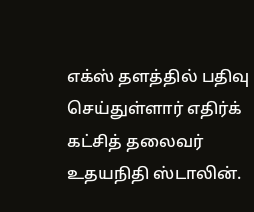எக்ஸ் தளத்தில் பதிவு செய்துள்ளார் எதிர்க் கட்சித் தலைவர் உதயநிதி ஸ்டாலின்.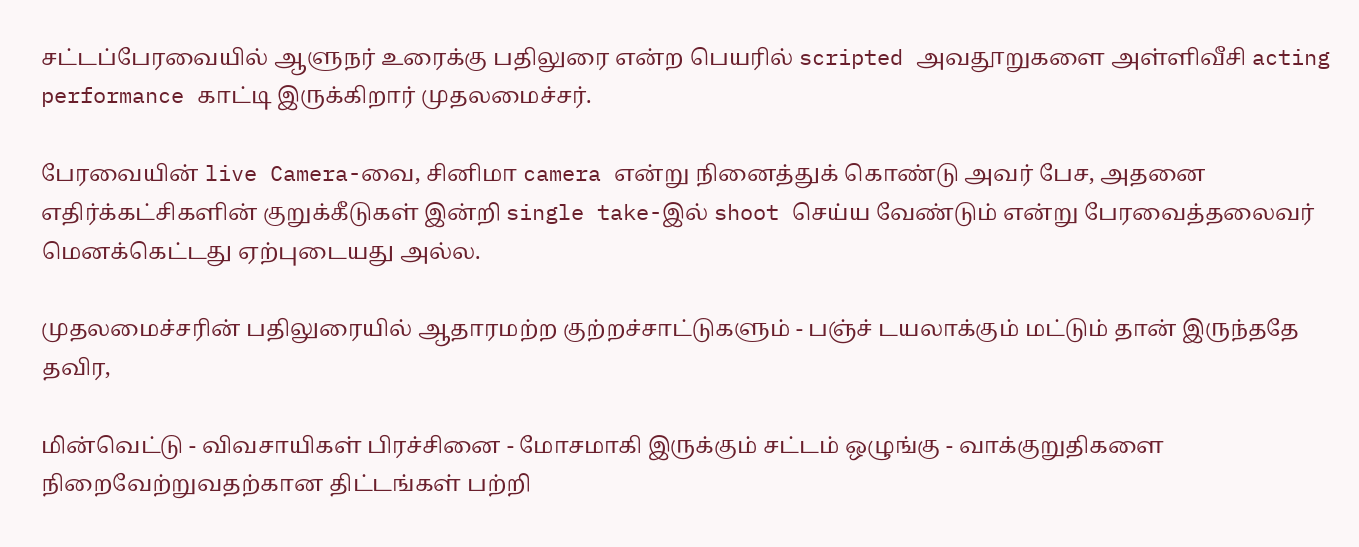சட்டப்பேரவையில் ஆளுநர் உரைக்கு பதிலுரை என்ற பெயரில் scripted அவதூறுகளை அள்ளிவீசி acting performance காட்டி இருக்கிறார் முதலமைச்சர்.

பேரவையின் live Camera-வை, சினிமா camera என்று நினைத்துக் கொண்டு அவர் பேச, அதனை எதிர்க்கட்சிகளின் குறுக்கீடுகள் இன்றி single take-இல் shoot செய்ய வேண்டும் என்று பேரவைத்தலைவர் மெனக்கெட்டது ஏற்புடையது அல்ல.

முதலமைச்சரின் பதிலுரையில் ஆதாரமற்ற குற்றச்சாட்டுகளும் - பஞ்ச் டயலாக்கும் மட்டும் தான் இருந்ததே தவிர,

மின்வெட்டு - விவசாயிகள் பிரச்சினை - மோசமாகி இருக்கும் சட்டம் ஒழுங்கு - வாக்குறுதிகளை நிறைவேற்றுவதற்கான திட்டங்கள் பற்றி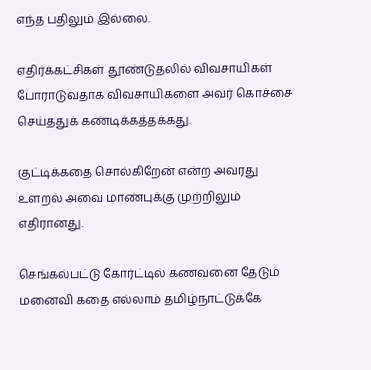எந்த பதிலும் இல்லை.

எதிர்க்கட்சிகள் தூண்டுதலில் விவசாயிகள் போராடுவதாக விவசாயிகளை அவர் கொச்சை செய்ததுக் கண்டிக்கத்தக்கது.

குட்டிக்கதை சொல்கிறேன் என்ற அவரது உளறல் அவை மாண்புக்கு முற்றிலும் எதிரானது.

செங்கல்பட்டு கோர்ட்டில் கணவனை தேடும் மனைவி கதை எல்லாம் தமிழ்நாட்டுக்கே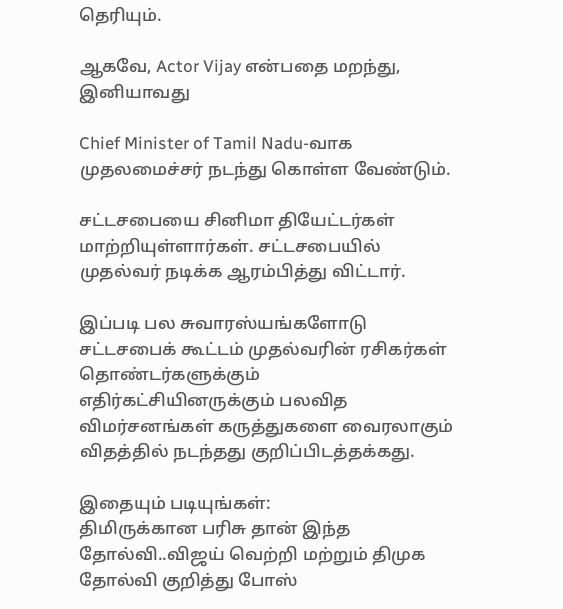தெரியும்.

ஆகவே, Actor Vijay என்பதை மறந்து, இனியாவது

Chief Minister of Tamil Nadu-வாக முதலமைச்சர் நடந்து கொள்ள வேண்டும்.

சட்டசபையை சினிமா தியேட்டர்கள் மாற்றியுள்ளார்கள். சட்டசபையில் முதல்வர் நடிக்க ஆரம்பித்து விட்டார்.

இப்படி பல சுவாரஸ்யங்களோடு சட்டசபைக் கூட்டம் முதல்வரின் ரசிகர்கள் தொண்டர்களுக்கும் எதிர்கட்சியினருக்கும் பலவித விமர்சனங்கள் கருத்துகளை வைரலாகும் விதத்தில் நடந்தது குறிப்பிடத்தக்கது.

இதையும் படியுங்கள்:
திமிருக்கான பரிசு தான் இந்த தோல்வி..விஜய் வெற்றி மற்றும் திமுக தோல்வி குறித்து போஸ்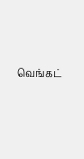வெங்கட்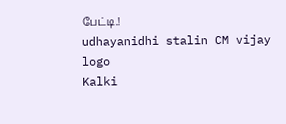பேட்டி.!
udhayanidhi stalin CM vijay
logo
Kalki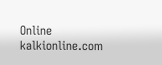Online
kalkionline.com